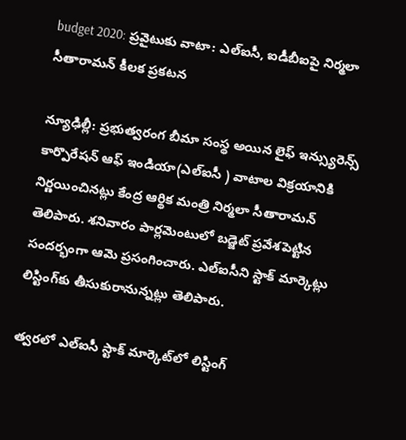budget 2020: ప్రవైటుకు వాటా: ఎల్ఐసీ, ఐడీబీఐపై నిర్మలా సీతారామన్ కీలక ప్రకటన

న్యూఢిల్లీ: ప్రభుత్వరంగ బీమా సంస్థ అయిన లైఫ్ ఇన్స్యురెన్స్ కార్పొరేషన్ ఆఫ్ ఇండియా(ఎల్ఐసీ ) వాటాల విక్రయానికి నిర్ణయించినట్లు కేంద్ర ఆర్థిక మంత్రి నిర్మలా సీతారామన్ తెలిపారు. శనివారం పార్లమెంటులో బడ్జెట్ ప్రవేశపెట్టిన సందర్భంగా ఆమె ప్రసంగించారు. ఎల్ఐసీని స్టాక్ మార్కెట్లు లిస్టింగ్‌కు తీసుకురానున్నట్లు తెలిపారు.

త్వరలో ఎల్ఐసీ స్టాక్ మార్కెట్‌లో లిస్టింగ్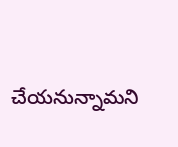చేయనున్నామని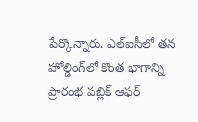పేర్కొన్నారు. ఎల్ఐసీలో తన హోల్డింగ్‌లో కొంత భాగాన్ని ప్రారంభ పబ్లిక్ ఆఫర్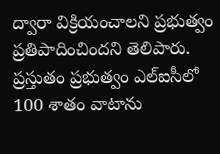ద్వారా విక్రియంచాలని ప్రభుత్వం ప్రతిపాదించిందని తెలిపారు. ప్రస్తుతం ప్రభుత్వం ఎల్ఐసీలో 100 శాతం వాటాను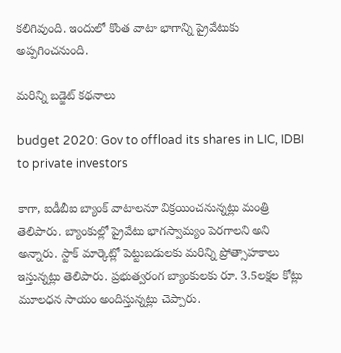కలిగివుంది. ఇందులో కొంత వాటా భాగాన్ని ప్రైవేటుకు అప్పగించనుంది.

మరిన్ని బడ్జెట్ కథనాలు

budget 2020: Gov to offload its shares in LIC, IDBI to private investors

కాగా, ఐడీబీఐ బ్యాంక్ వాటాలనూ విక్రయించనున్నట్లు మంత్రి తెలిపారు. బ్యాంకుల్లో ప్రైవేటు భాగస్వామ్యం పెరగాలని అని అన్నారు. స్టాక్ మార్కెట్లో పెట్టుబడులకు మరిన్ని ప్రోత్సాహకాలు ఇస్తున్నట్లు తెలిపారు. ప్రభుత్వరంగ బ్యాంకులకు రూ. 3.5లక్షల కోట్లు మూలధన సాయం అందిస్తున్నట్లు చెప్పారు.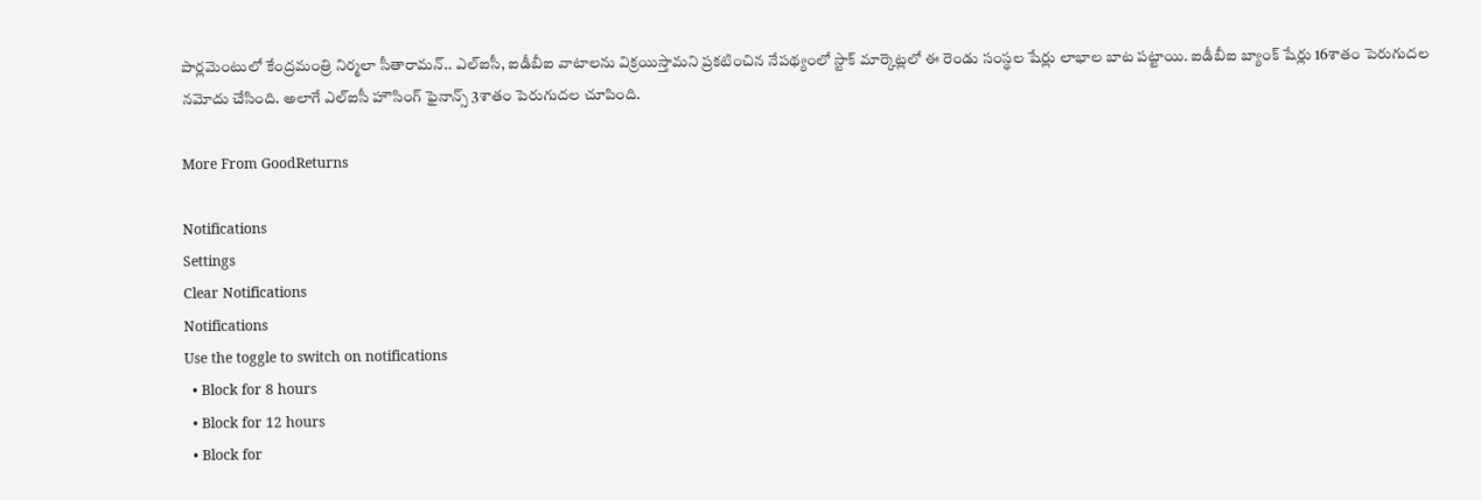పార్లమెంటులో కేంద్రమంత్రి నిర్మలా సీతారామన్.. ఎల్ఐసీ, ఐడీబీఐ వాటాలను విక్రయిస్తామని ప్రకటించిన నేపథ్యంలో స్టాక్ మార్కెట్లలో ఈ రెండు సంస్థల షేర్లు లాభాల బాట పట్టాయి. ఐడీబీఐ బ్యాంక్ షేర్లు 16శాతం పెరుగుదల నమోదు చేసింది. అలాగే ఎల్ఐసీ హౌసింగ్ ఫైనాన్స్ 3శాతం పెరుగుదల చూపింది.

More From GoodReturns

Notifications
Settings
Clear Notifications
Notifications
Use the toggle to switch on notifications
  • Block for 8 hours
  • Block for 12 hours
  • Block for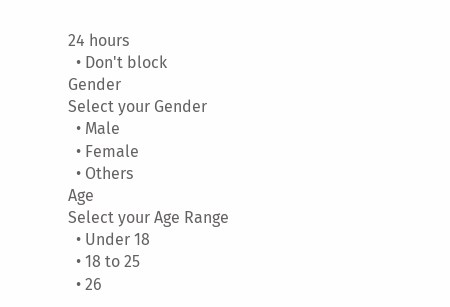24 hours
  • Don't block
Gender
Select your Gender
  • Male
  • Female
  • Others
Age
Select your Age Range
  • Under 18
  • 18 to 25
  • 26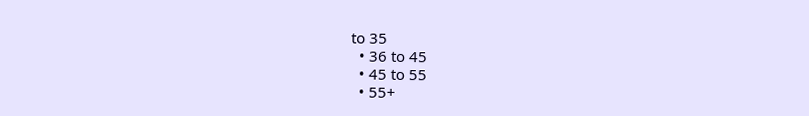to 35
  • 36 to 45
  • 45 to 55
  • 55+